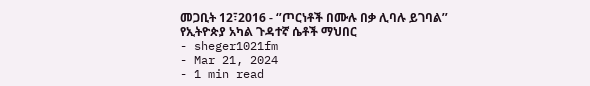መጋቢት 12፣2016 - ‘’ጦርነቶች በሙሉ በቃ ሊባሉ ይገባል’’ የኢትዮጵያ አካል ጉዳተኛ ሴቶች ማህበር
- sheger1021fm
- Mar 21, 2024
- 1 min read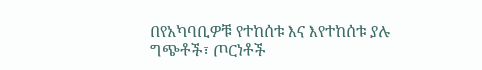በየአካባቢዎቹ የተከሰቱ እና እየተከሰቱ ያሉ ግጭቶች፣ ጦርነቶች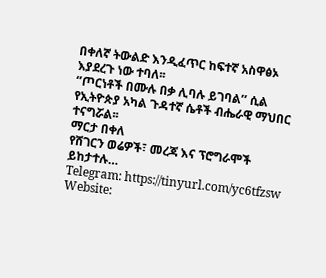በቀለኛ ትውልድ እንዲፈጥር ከፍተኛ አስዋፅኦ እያደረጉ ነው ተባለ፡፡
‘’ጦርነቶች በሙሉ በቃ ሊባሉ ይገባል’’ ሲል የኢትዮጵያ አካል ጉዳተኛ ሴቶች ብሔራዊ ማህበር ተናግሯል፡፡
ማርታ በቀለ
የሸገርን ወሬዎች፣ መረጃ እና ፕሮግራሞች ይከታተሉ…
Telegram: https://tinyurl.com/yc6tfzsw
Website: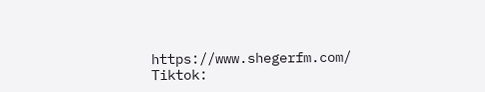https://www.shegerfm.com/
Tiktok: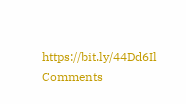https://bit.ly/44Dd6Il
Comments